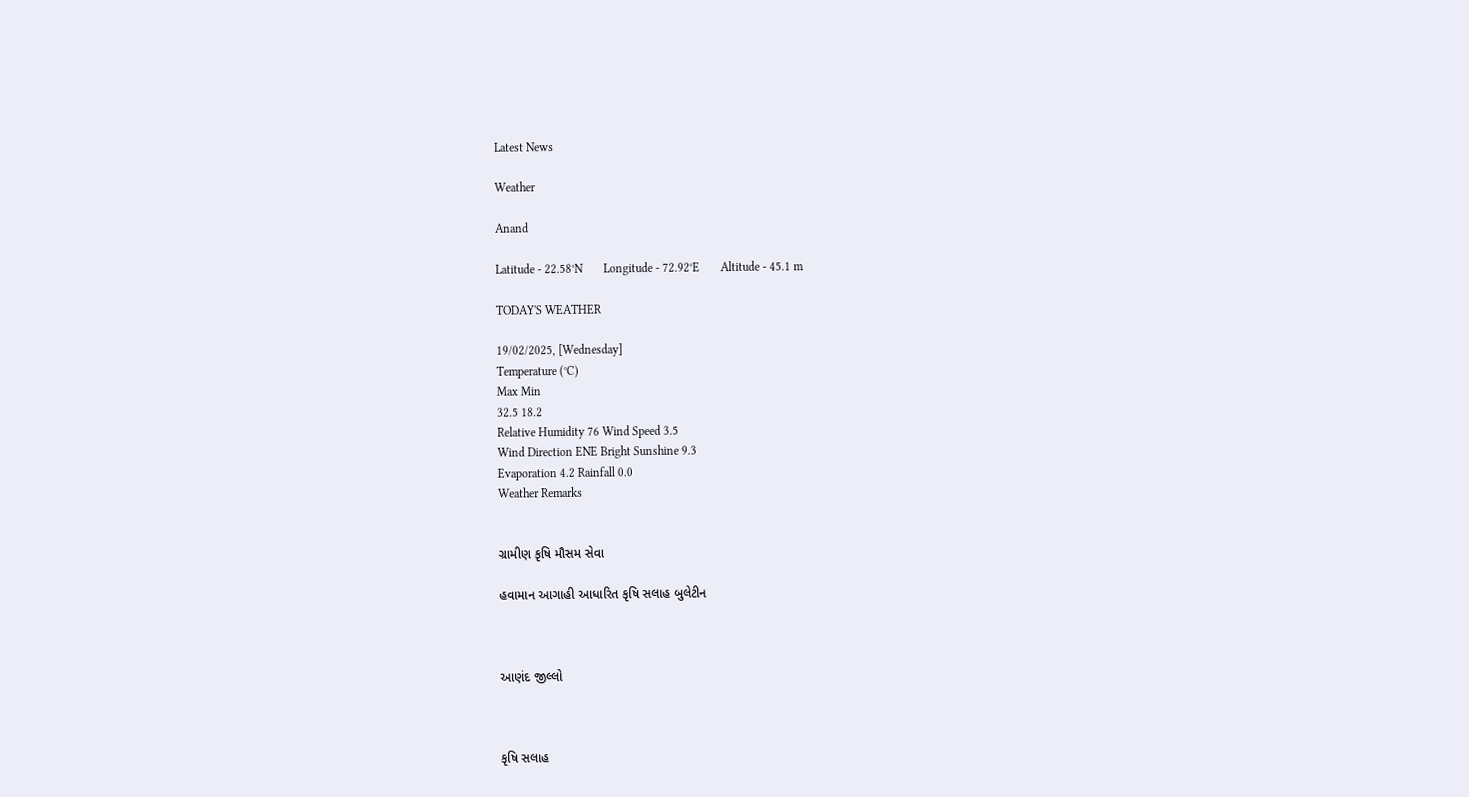Latest News

Weather

Anand

Latitude - 22.58°N       Longitude - 72.92°E       Altitude - 45.1 m

TODAY'S WEATHER

19/02/2025, [Wednesday]
Temperature (°C)
Max Min
32.5 18.2
Relative Humidity 76 Wind Speed 3.5
Wind Direction ENE Bright Sunshine 9.3
Evaporation 4.2 Rainfall 0.0
Weather Remarks


ગ્રામીણ કૃષિ મૌસમ સેવા

હવામાન આગાહી આધારિત કૃષિ સલાહ બુલેટીન



આણંદ જીલ્લો



કૃષિ સલાહ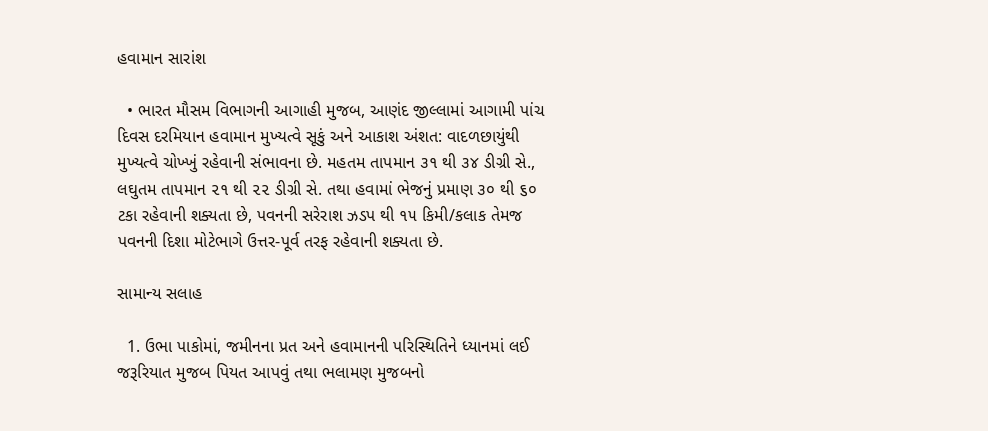હવામાન સારાંશ

  • ભારત મૌસમ વિભાગની આગાહી મુજબ, આણંદ જીલ્લામાં આગામી પાંચ દિવસ દરમિયાન હવામાન મુખ્યત્વે સૂકું અને આકાશ અંશત: વાદળછાયુંથી મુખ્યત્વે ચોખ્ખું રહેવાની સંભાવના છે. મહતમ તાપમાન ૩૧ થી ૩૪ ડીગ્રી સે., લઘુતમ તાપમાન ૨૧ થી ૨૨ ડીગ્રી સે. તથા હવામાં ભેજનું પ્રમાણ ૩૦ થી ૬૦ ટકા રહેવાની શક્યતા છે, પવનની સરેરાશ ઝડપ થી ૧૫ કિમી/કલાક તેમજ પવનની દિશા મોટેભાગે ઉત્તર-પૂર્વ તરફ રહેવાની શક્યતા છે.

સામાન્ય સલાહ

  1. ઉભા પાકોમાં, જમીનના પ્રત અને હવામાનની પરિસ્થિતિને ધ્યાનમાં લઈ જરૂરિયાત મુજબ પિયત આપવું તથા ભલામણ મુજબનો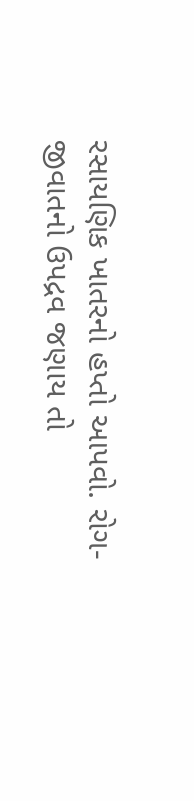રસાયણિક ખાતરનો હપ્તો આપવો. રોગ-જીવાતનો ઉપદ્રવ જણાય તો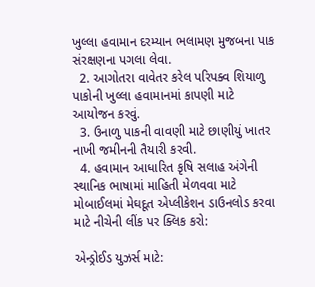ખુલ્લા હવામાન દરમ્યાન ભલામણ મુજબના પાક સંરક્ષણના પગલા લેવા.
  2. આગોતરા વાવેતર કરેલ પરિપક્વ શિયાળુ પાકોની ખુલ્લા હવામાનમાં કાપણી માટે આયોજન કરવું.
  3. ઉનાળુ પાકની વાવણી માટે છાણીયું ખાતર નાખી જમીનની તૈયારી કરવી.
  4. હવામાન આધારિત કૃષિ સલાહ અંગેની સ્થાનિક ભાષામાં માહિતી મેળવવા માટે મોબાઈલમાં મેઘદૂત એપ્લીકેશન ડાઉનલોડ કરવા માટે નીચેની લીંક પર ક્લિક કરો:

એન્ડ્રોઈડ યુઝર્સ માટે: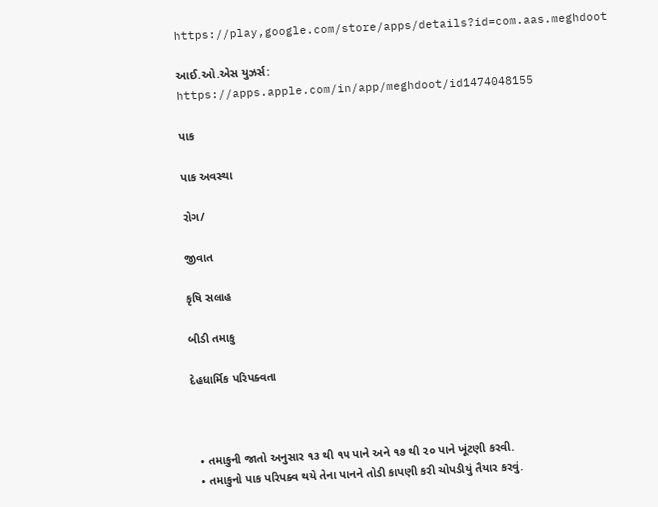https://play,google.com/store/apps/details?id=com.aas.meghdoot

આઈ.ઓ.એસ યુઝર્સ:  https://apps.apple.com/in/app/meghdoot/id1474048155

પાક

પાક અવસ્થા

રોગ/

જીવાત

કૃષિ સલાહ

બીડી તમાકુ

દેહધાર્મિક પરિપક્વતા



  • તમાકુની જાતો અનુસાર ૧૩ થી ૧૫ પાને અને ૧૭ થી ૨૦ પાને ખૂંટણી કરવી.
  • તમાકુનો પાક પરિપક્વ થયે તેના પાનને તોડી કાપણી કરી ચોપડીયું તૈયાર કરવું.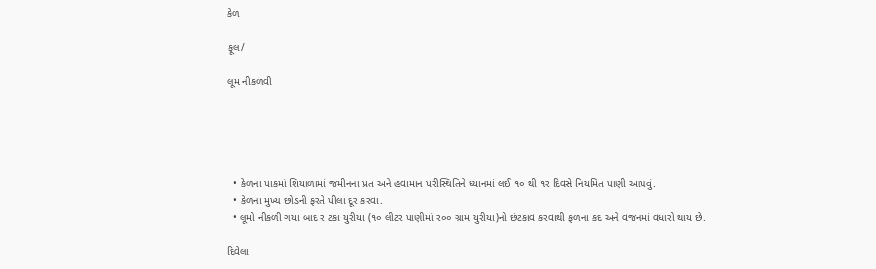કેળ

ફૂલ/

લૂમ નીકળવી





  • કેળના પાકમાં શિયાળામાં જમીનના પ્રત અને હવામાન પરીસ્થિતિને ધ્યાનમાં લઈ ૧૦ થી ૧ર દિવસે નિયમિત પાણી આ૫વું.
  • કેળના મુખ્ય છોડની ફરતે પીલા દૂર કરવા.
  • લૂમો નીકળી ગયા બાદ ર ટકા યુરીયા (૧૦ લીટર પાણીમાં ર૦૦ ગ્રામ યુરીયા)નો છંટકાવ કરવાથી ફળના કદ અને વજનમાં વધારો થાય છે.

દિવેલા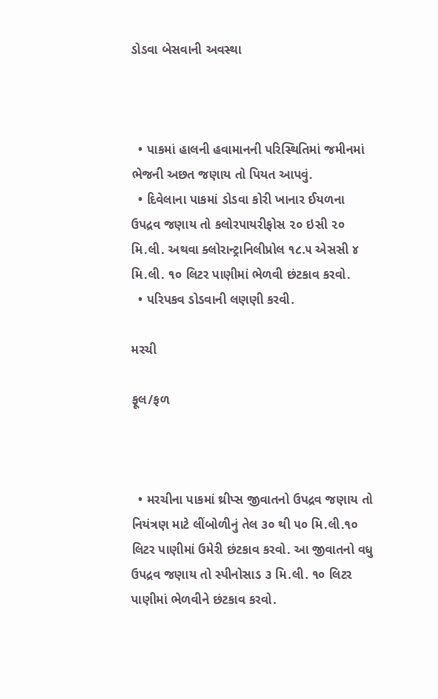ડોડવા બેસવાની અવસ્થા



  • પાકમાં હાલની હવામાનની પરિસ્થિતિમાં જમીનમાં ભેજની અછત જણાય તો પિયત આપવું.
  • દિવેલાના પાકમાં ડોડવા કોરી ખાનાર ઈયળના ઉપદ્રવ જણાય તો કલોરપાયરીફોસ ૨૦ ઇસી ૨૦ મિ.લી. અથવા ક્લોરાન્ટ્રાનિલીપ્રોલ ૧૮.૫ એસસી ૪ મિ.લી. ૧૦ લિટર પાણીમાં ભેળવી છંટકાવ કરવો.
  • પરિપકવ ડોડવાની લણણી કરવી.

મરચી

ફૂલ/ફળ



  • મરચીના પાકમાં થ્રીપ્સ જીવાતનો ઉપદ્રવ જણાય તો નિયંત્રણ માટે લીંબોળીનું તેલ ૩૦ થી ૫૦ મિ.લી.૧૦ લિટર પાણીમાં ઉમેરી છંટકાવ કરવો. આ જીવાતનો વધુ ઉપદ્રવ જણાય તો સ્પીનોસાડ ૩ મિ.લી. ૧૦ લિટર પાણીમાં ભેળવીને છંટકાવ કરવો.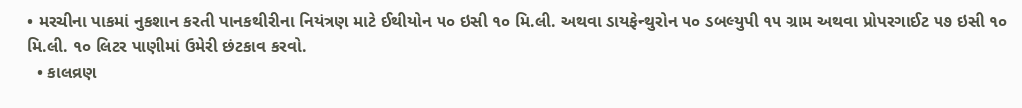• મરચીના પાકમાં નુકશાન કરતી પાનકથીરીના નિયંત્રણ માટે ઈથીયોન ૫૦ ઇસી ૧૦ મિ.લી. અથવા ડાયફેન્થુરોન ૫૦ ડબલ્યુપી ૧૫ ગ્રામ અથવા પ્રોપરગાઈટ ૫૭ ઇસી ૧૦ મિ.લી. ૧૦ લિટર પાણીમાં ઉમેરી છંટકાવ કરવો.
  • કાલવ્રણ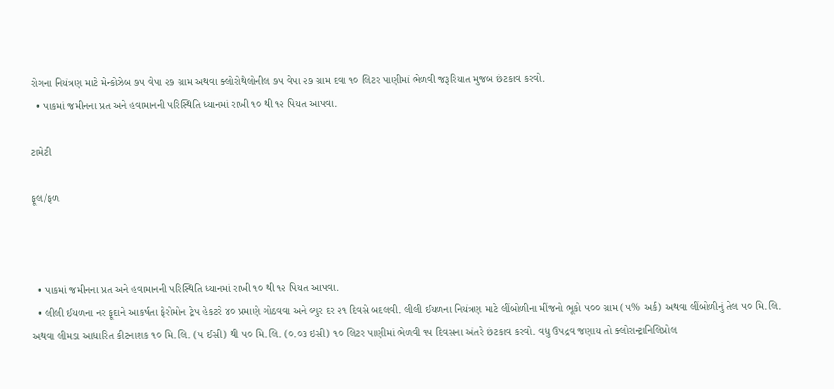રોગના નિયંત્રણ માટે મેન્કોઝેબ ૭૫ વેપા ૨૭ ગ્રામ અથવા ક્લોરોથેલોનીલ ૭૫ વેપા ૨૭ ગ્રામ દવા ૧૦ લિટર પાણીમાં ભેળવી જરૂરિયાત મુજબ છંટકાવ કરવો.
  • પાકમાં જમીનના પ્રત અને હવામાનની પરિસ્થિતિ ધ્યાનમાં રાખી ૧૦ થી ૧૨ પિયત આપવા.

ટામેટી

ફૂલ/ફળ



  • પાકમાં જમીનના પ્રત અને હવામાનની પરિસ્થિતિ ધ્યાનમાં રાખી ૧૦ થી ૧૨ પિયત આપવા.
  • લીલી ઈયળના નર ફૂદાને આકર્ષતા ફેરોમોન ટ્રેપ હેકટરે ૪૦ પ્રમાણે ગોઠવવા અને લ્યુર દર ૨૧ દિવસે બદલવી. લીલી ઈયળના નિયંત્રણ માટે લીંબોળીના મીંજનો ભૂકો ૫૦૦ ગ્રામ (૫% અર્ક) અથવા લીંબોળીનું તેલ ૫૦ મિ.લિ. અથવા લીમડા આધારિત કીટનાશક ૧૦ મિ.લિ. (૫ ઈસી) થી ૫૦ મિ.લિ. (૦.૦૩ ઇસી) ૧૦ લિટર પાણીમાં ભેળવી ૧૫ દિવસના અંતરે છંટકાવ કરવો. વધુ ઉપદ્રવ જણાય તો ક્લોરાન્ટ્રાનિલિપ્રોલ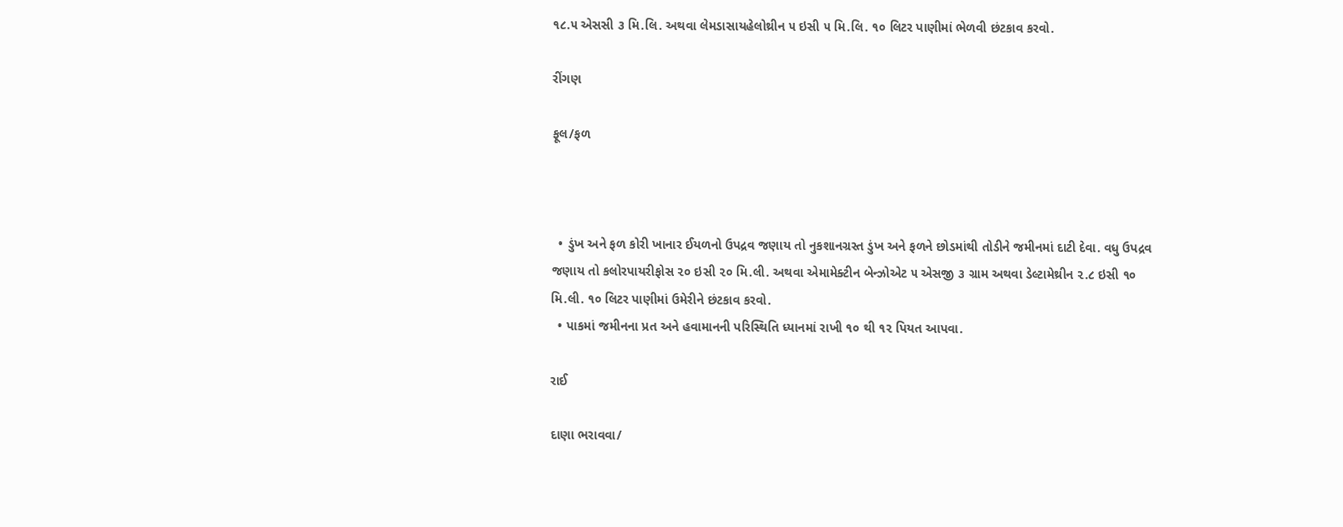૧૮.૫ એસસી ૩ મિ.લિ. અથવા લેમડાસાયહેલોથ્રીન ૫ ઇસી ૫ મિ.લિ. ૧૦ લિટર પાણીમાં ભેળવી છંટકાવ કરવો.

રીંગણ

ફૂલ/ફળ



  • ડુંખ અને ફળ કોરી ખાનાર ઈયળનો ઉપદ્રવ જણાય તો નુકશાનગ્રસ્ત ડુંખ અને ફળને છોડમાંથી તોડીને જમીનમાં દાટી દેવા. વધુ ઉપદ્રવ જણાય તો કલોરપાયરીફોસ ૨૦ ઇસી ૨૦ મિ.લી. અથવા એમામેક્ટીન બેન્ઝોએટ ૫ એસજી ૩ ગ્રામ અથવા ડેલ્ટામેથ્રીન ૨.૮ ઇસી ૧૦ મિ.લી. ૧૦ લિટર પાણીમાં ઉમેરીને છંટકાવ કરવો.
  • પાકમાં જમીનના પ્રત અને હવામાનની પરિસ્થિતિ ધ્યાનમાં રાખી ૧૦ થી ૧૨ પિયત આપવા.

રાઈ

દાણા ભરાવવા/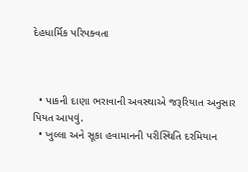દેહધાર્મિક પરિપક્વતા



  • પાકની દાણા ભરાવાની અવસ્થાએ જરૂરિયાત અનુસાર પિયત આપવું.
  • ખુલ્લા અને સૂકા હવામાનની પરીસ્થિતિ દરમિયાન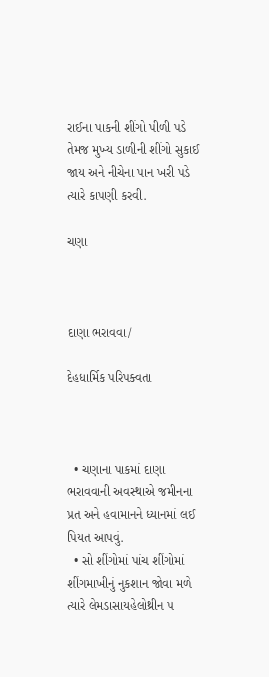રાઈના પાકની શીંગો પીળી પડે તેમજ મુખ્ય ડાળીની શીંગો સુકાઈ જાય અને નીચેના પાન ખરી પડે ત્યારે કાપણી કરવી.

ચણા



દાણા ભરાવવા/

દેહધાર્મિક પરિપક્વતા



  • ચણાના પાકમાં દાણા ભરાવવાની અવસ્થાએ જમીનના પ્રત અને હવામાનને ધ્યાનમાં લઈ પિયત આપવું.
  • સો શીંગોમાં પાંચ શીંગોમાં શીંગમાખીનું નુકશાન જોવા મળે ત્યારે લેમડાસાયહેલોથ્રીન ૫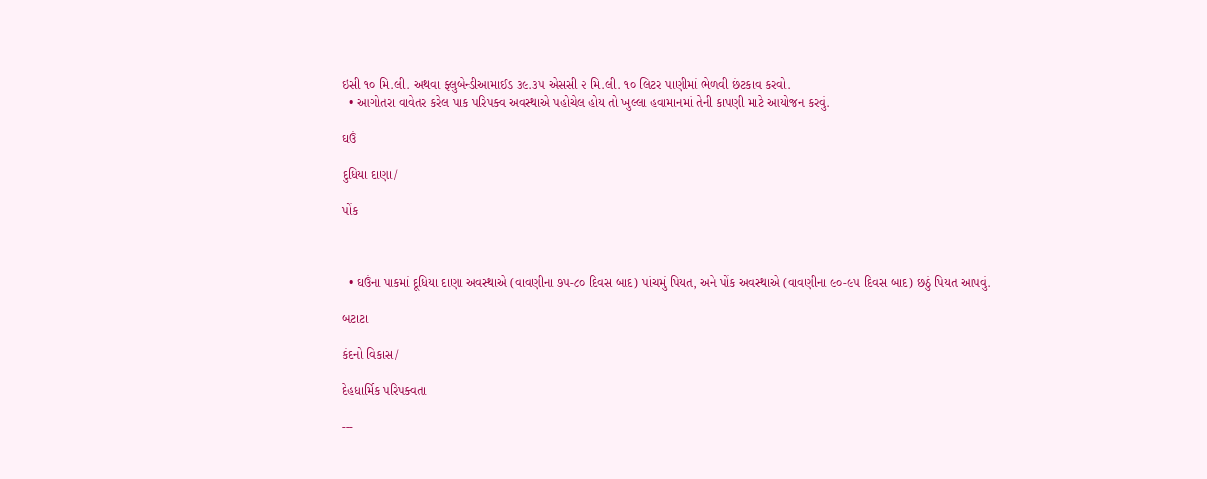ઇસી ૧૦ મિ.લી. અથવા ફ્લુબેન્ડીઆમાઈડ ૩૯.૩૫ એસસી ૨ મિ.લી. ૧૦ લિટર પાણીમાં ભેળવી છંટકાવ કરવો.
  • આગોતરા વાવેતર કરેલ પાક પરિપક્વ અવસ્થાએ પહોચેલ હોય તો ખુલ્લા હવામાનમાં તેની કાપણી માટે આયોજન કરવું.

ઘઉં

દુધિયા દાણા/

પોંક



  • ઘઉંના પાકમાં દૂધિયા દાણા અવસ્થાએ (વાવણીના ૭૫-૮૦ દિવસ બાદ) પાંચમું પિયત, અને પોંક અવસ્થાએ (વાવણીના ૯૦-૯૫ દિવસ બાદ) છઠું પિયત આપવું.

બટાટા

કંદનો વિકાસ/

દેહધાર્મિક પરિપક્વતા

---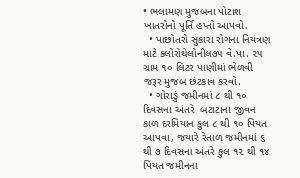• ભલામણ મુજબના પોટાશ ખાતરોનો પૂર્તિ હપ્તો આપવો.
  • પાછોતરો સુકારા રોગના નિયંત્રણ માટે ક્લોરોથેલોનીલ૭૫ વે.પા. ૨૫ ગ્રામ ૧૦ લિટર પાણીમાં ભેળવી જરૂર મુજબ છંટકાવ કરવો.
  • ગોરાડું જમીનમાં ૮ થી ૧૦ દિવસના અંતરે  બટાટાના જીવન કાળ દરમિયાન કુલ ૮ થી ૧૦ પિયત આપવા, જયારે રેતાળ જમીનમાં ૬ થી ૭ દિવસના અંતરે કુલ ૧૨ થી ૧૪ પિયત જમીનના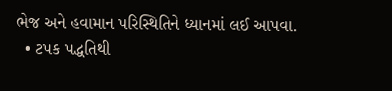ભેજ અને હવામાન પરિસ્થિતિને ધ્યાનમાં લઈ આપવા.
  • ટપક પદ્ધતિથી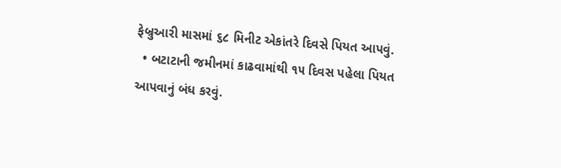ફેબ્રુઆરી માસમાં ૬૮ મિનીટ એકાંતરે દિવસે પિયત આપવું.
  • બટાટાની જમીનમાં કાઢવામાંથી ૧૫ દિવસ પહેલા પિયત આપવાનું બંધ કરવું.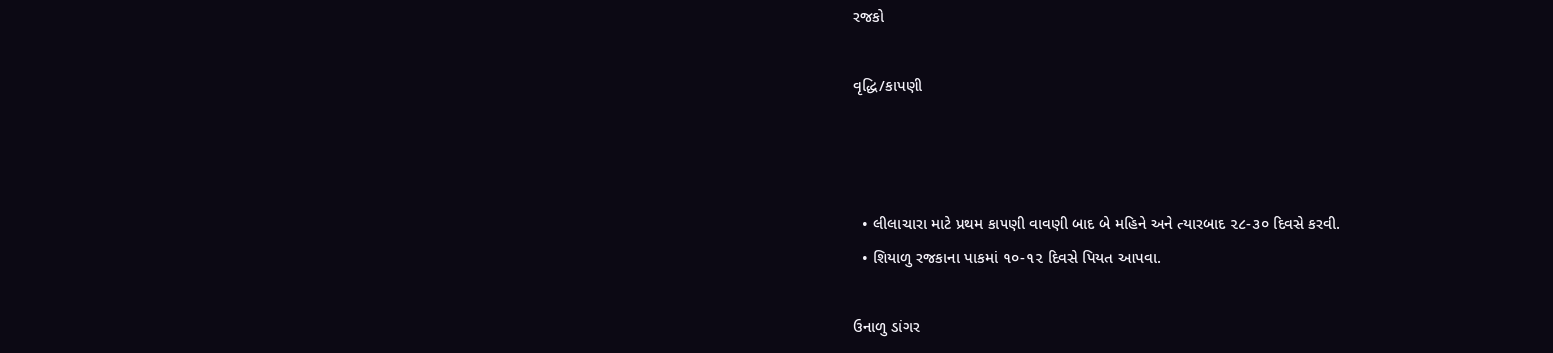રજકો

વૃદ્ધિ/કાપણી



  • લીલાચારા માટે પ્રથમ કા૫ણી વાવણી બાદ બે મહિને અને ત્યારબાદ ૨૮-૩૦ દિવસે કરવી.
  • શિયાળુ રજકાના પાકમાં ૧૦-૧૨ દિવસે પિયત આપવા.

ઉનાળુ ડાંગર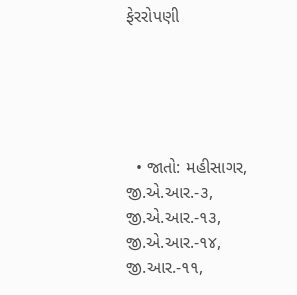ફેરરોપણી





  • જાતો: મહીસાગર, જી.એ.આર.-૩, જી.એ.આર.-૧૩, જી.એ.આર.-૧૪, જી.આર.-૧૧,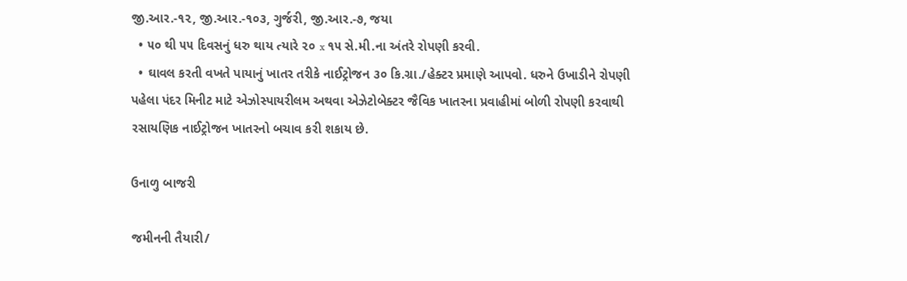જી.આર.-૧૨, જી.આર.-૧૦૩, ગુર્જરી, જી.આર.-૭, જયા
  • ૫૦ થી ૫૫ દિવસનું ધરુ થાય ત્યારે ૨૦ x ૧૫ સે.મી.ના અંતરે રોપણી કરવી.
  • ઘાવલ કરતી વખતે પાયાનું ખાતર તરીકે નાઈટ્રોજન ૩૦ કિ.ગ્રા./હેક્ટર પ્રમાણે આપવો. ધરુને ઉખાડીને રોપણી પહેલા પંદર મિનીટ માટે એઝોસ્પાયરીલમ અથવા એઝેટોબેક્ટર જૈવિક ખાતરના પ્રવાહીમાં બોળી રોપણી કરવાથી રસાયણિક નાઈટ્રોજન ખાતરનો બચાવ કરી શકાય છે.

ઉનાળુ બાજરી

જમીનની તૈયારી/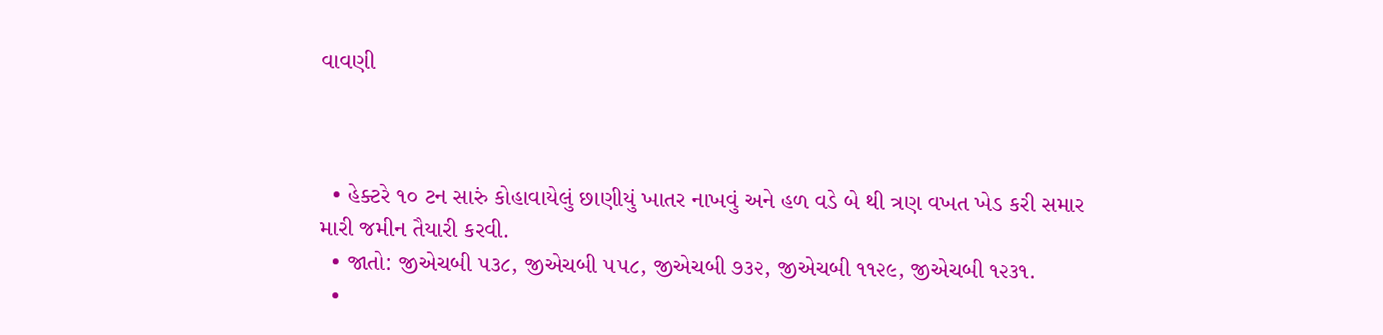વાવણી



  • હેક્ટરે ૧૦ ટન સારું કોહાવાયેલું છાણીયું ખાતર નાખવું અને હળ વડે બે થી ત્રણ વખત ખેડ કરી સમાર મારી જમીન તૈયારી કરવી.
  • જાતો: જીએચબી ૫૩૮, જીએચબી ૫૫૮, જીએચબી ૭૩૨, જીએચબી ૧૧૨૯, જીએચબી ૧૨૩૧.
  •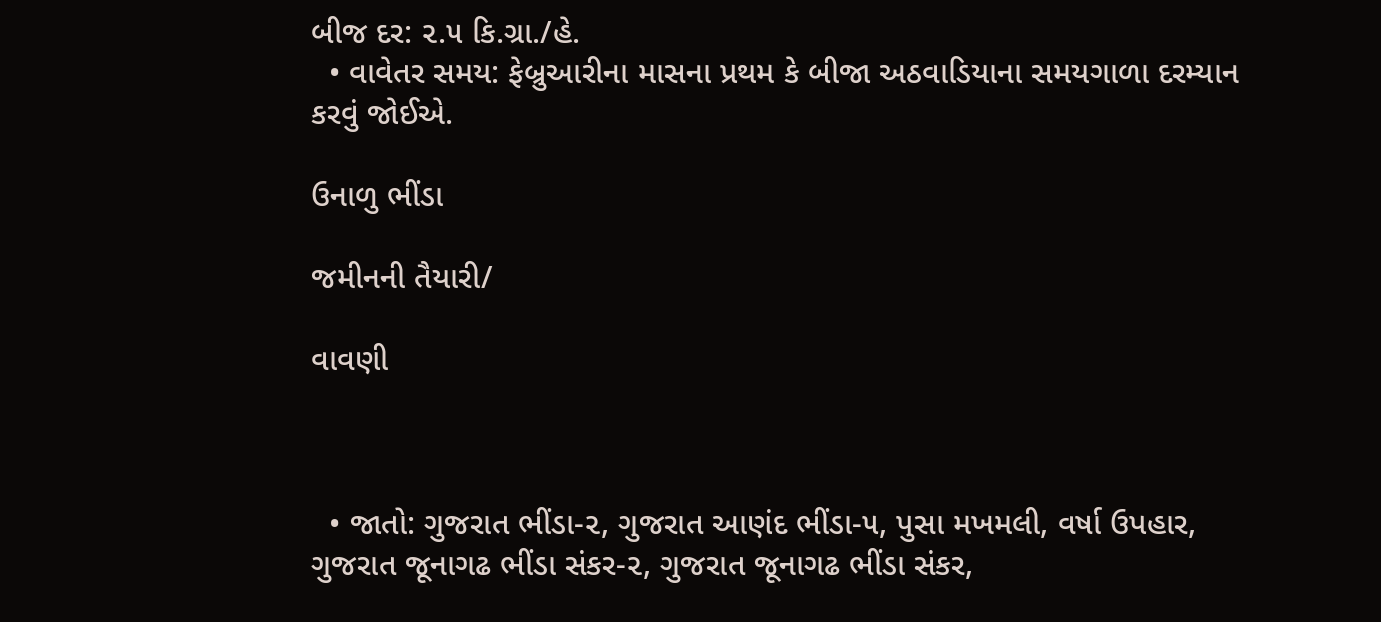બીજ દર: ૨.૫ કિ.ગ્રા./હે.
  • વાવેતર સમય: ફેબ્રુઆરીના માસના પ્રથમ કે બીજા અઠવાડિયાના સમયગાળા દરમ્યાન કરવું જોઈએ.

ઉનાળુ ભીંડા

જમીનની તૈયારી/

વાવણી



  • જાતો: ગુજરાત ભીંડા-૨, ગુજરાત આણંદ ભીંડા-૫, પુસા મખમલી, વર્ષા ઉપહાર, ગુજરાત જૂનાગઢ ભીંડા સંકર-૨, ગુજરાત જૂનાગઢ ભીંડા સંકર,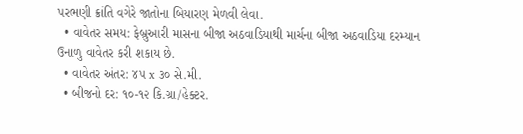પરભણી ક્રાંતિ વગેરે જાતોના બિયારણ મેળવી લેવા.
  • વાવેતર સમય: ફેબ્રુઆરી માસના બીજા અઠવાડિયાથી માર્ચના બીજા અઠવાડિયા દરમ્યાન ઉનાળુ વાવેતર કરી શકાય છે.
  • વાવેતર અંતર: ૪૫ x ૩૦ સે.મી.
  • બીજનો દર: ૧૦-૧૨ કિ.ગ્રા/હેક્ટર.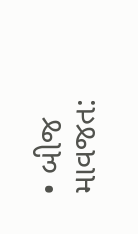• બીજ માવજત: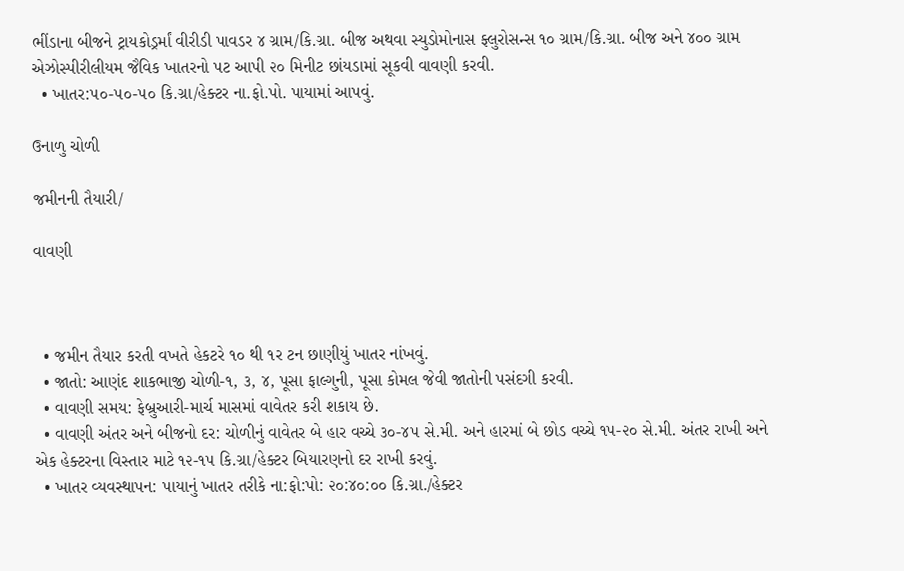ભીંડાના બીજને ટ્રાયકોડ્રર્માં વીરીડી પાવડર ૪ ગ્રામ/કિ.ગ્રા. બીજ અથવા સ્યુડોમોનાસ ફ્લુરોસન્સ ૧૦ ગ્રામ/કિ.ગ્રા. બીજ અને ૪૦૦ ગ્રામ  એઝોસ્પીરીલીયમ જૈવિક ખાતરનો પટ આપી ૨૦ મિનીટ છાંયડામાં સૂકવી વાવણી કરવી.
  • ખાતર:૫૦-૫૦-૫૦ કિ.ગ્રા/હેક્ટર ના.ફો.પો. પાયામાં આપવું.

ઉનાળુ ચોળી

જમીનની તૈયારી/

વાવણી



  • જમીન તૈયાર કરતી વખતે હેકટરે ૧૦ થી ૧ર ટન છાણીયું ખાતર નાંખવું.
  • જાતો: આણંદ શાકભાજી ચોળી-૧, ૩, ૪, પૂસા ફાલ્ગુની, પૂસા કોમલ જેવી જાતોની પસંદગી કરવી.
  • વાવણી સમય: ફેબ્રુઆરી-માર્ચ માસમાં વાવેતર કરી શકાય છે.
  • વાવણી અંતર અને બીજનો દર: ચોળીનું વાવેતર બે હાર વચ્ચે ૩૦-૪૫ સે.મી. અને હારમાં બે છોડ વચ્ચે ૧૫-૨૦ સે.મી. અંતર રાખી અને એક હેક્ટરના વિસ્તાર માટે ૧૨-૧૫ કિ.ગ્રા/હેક્ટર બિયારણનો દર રાખી કરવું.
  • ખાતર વ્યવસ્થાપન: પાયાનું ખાતર તરીકે ના:ફો:પો: ૨૦:૪૦:૦૦ કિ.ગ્રા./હેક્ટર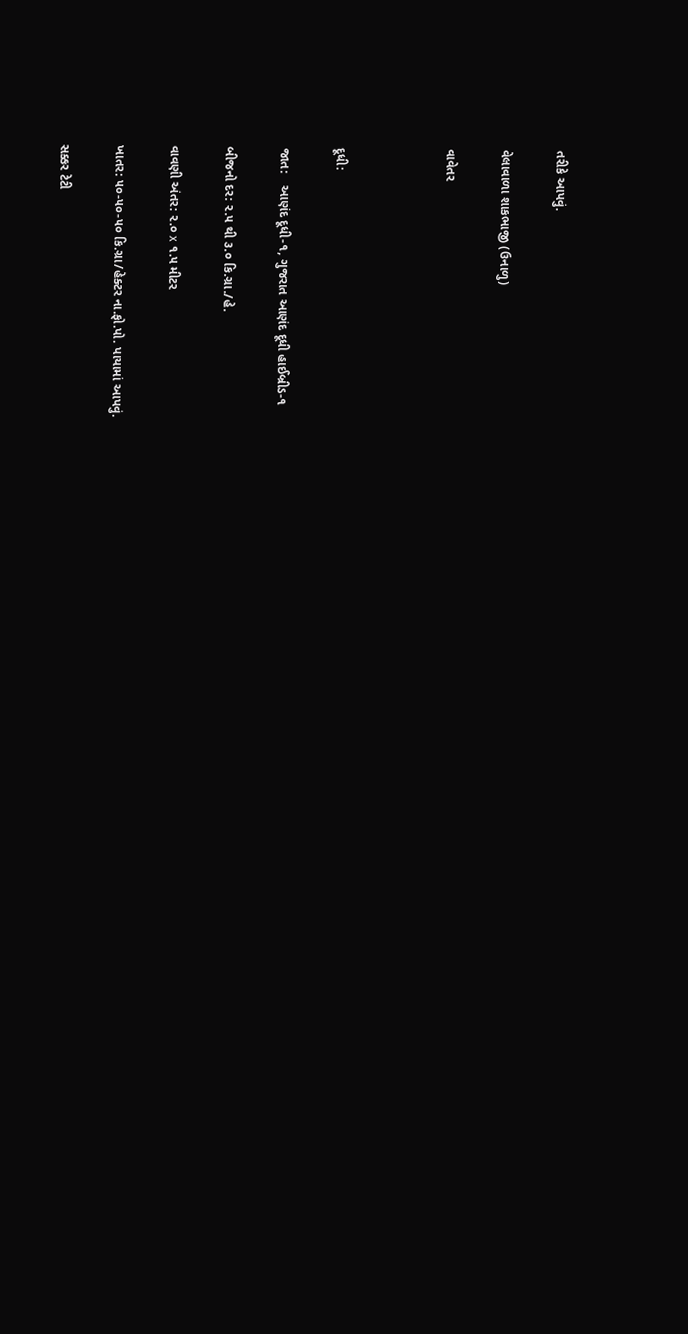તરીકે આપવું.

વેલાવાળા શાકભાજી (ઉનાળુ)

વાવેતર



દૂધી:

જાત:   આણંદ દૂધી-૧, ગુજરાત આણંદ દૂધી હાઈબ્રીડ-૧

બીજનો દર: ૨.૫ થી ૩.૦ કિ.ગ્રા./હે.

વાવણી અંતર: ૨.૦ x ૧.૫ મીટર

ખાતર: ૫૦-૫૦-૫૦ કિ.ગ્રા/હેક્ટર ના.ફો.પો. પાયામાં આપવું.

સક્કર ટેટી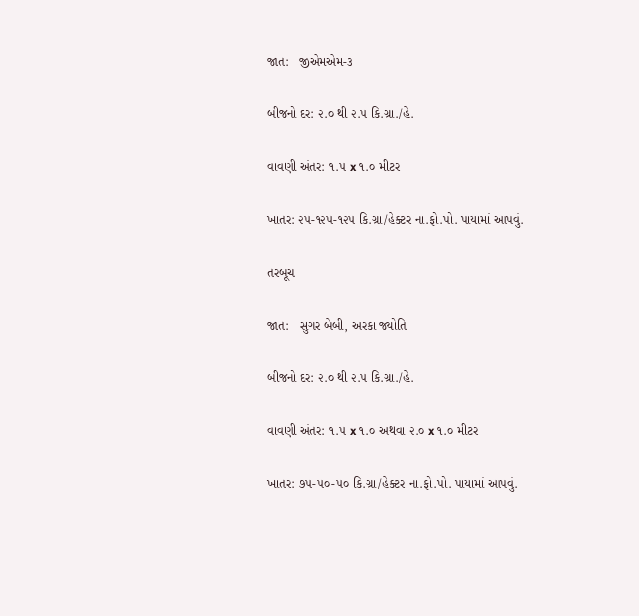જાત:   જીએમએમ-૩

બીજનો દર: ૨.૦ થી ૨.૫ કિ.ગ્રા./હે.

વાવણી અંતર: ૧.૫ x ૧.૦ મીટર

ખાતર: ૨૫-૧૨૫-૧૨૫ કિ.ગ્રા/હેક્ટર ના.ફો.પો. પાયામાં આપવું.

તરબૂચ

જાત:   સુગર બેબી, અરકા જ્યોતિ

બીજનો દર: ૨.૦ થી ૨.૫ કિ.ગ્રા./હે.

વાવણી અંતર: ૧.૫ x ૧.૦ અથવા ૨.૦ x ૧.૦ મીટર

ખાતર: ૭૫-૫૦-૫૦ કિ.ગ્રા/હેક્ટર ના.ફો.પો. પાયામાં આપવું.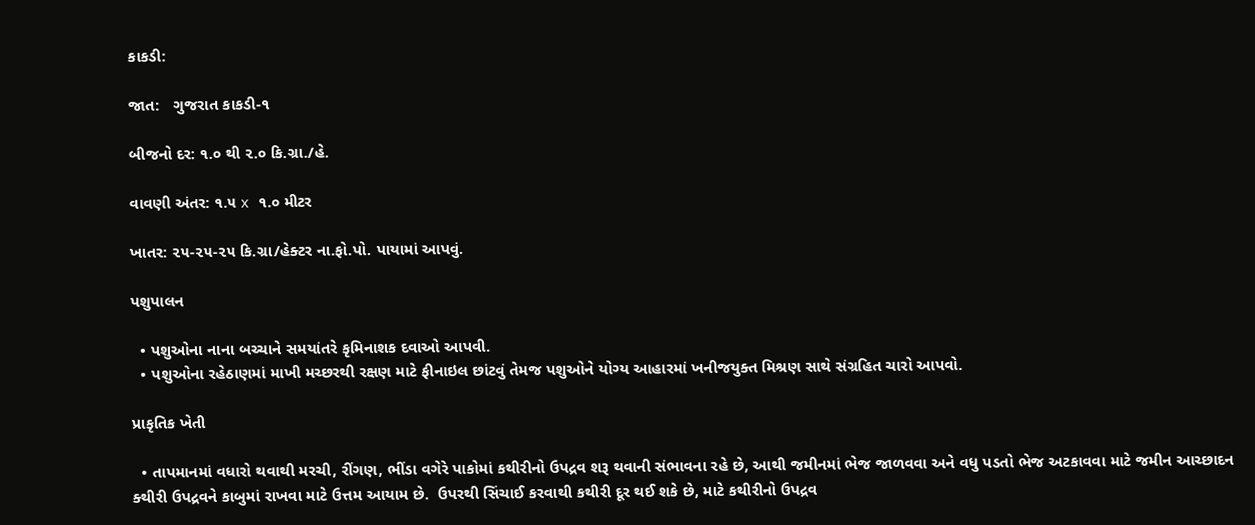કાકડી:

જાત:   ગુજરાત કાકડી-૧

બીજનો દર: ૧.૦ થી ૨.૦ કિ.ગ્રા./હે.

વાવણી અંતર: ૧.૫ x ૧.૦ મીટર

ખાતર: ૨૫-૨૫-૨૫ કિ.ગ્રા/હેક્ટર ના.ફો.પો. પાયામાં આપવું.

પશુપાલન

  • પશુઓના નાના બચ્ચાને સમયાંતરે કૃમિનાશક દવાઓ આપવી.
  • પશુઓના રહેઠાણમાં માખી મચ્છરથી રક્ષણ માટે ફીનાઇલ છાંટવું તેમજ પશુઓને યોગ્ય આહારમાં ખનીજયુક્ત મિશ્રણ સાથે સંગ્રહિત ચારો આપવો.

પ્રાકૃતિક ખેતી

  • તાપમાનમાં વધારો થવાથી મરચી, રીંગણ, ભીંડા વગેરે પાકોમાં કથીરીનો ઉપદ્રવ શરૂ થવાની સંભાવના રહે છે, આથી જમીનમાં ભેજ જાળવવા અને વધુ પડતો ભેજ અટકાવવા માટે જમીન આચ્છાદન ક્થીરી ઉપદ્રવને કાબુમાં રાખવા માટે ઉત્તમ આયામ છે.  ઉપરથી સિંચાઈ કરવાથી કથીરી દૂર થઈ શકે છે, માટે કથીરીનો ઉપદ્રવ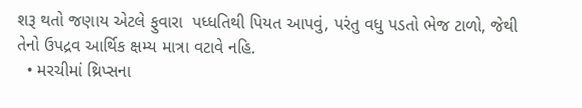શરૂ થતો જણાય એટલે ફુવારા  પધ્ધતિથી પિયત આપવું, પરંતુ વધુ પડતો ભેજ ટાળો, જેથી તેનો ઉપદ્રવ આર્થિક ક્ષમ્ય માત્રા વટાવે નહિ.
  • મરચીમાં થ્રિપ્સના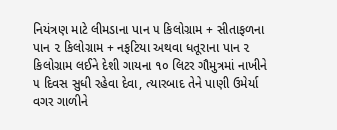નિયંત્રણ માટે લીમડાના પાન ૫ કિલોગ્રામ + સીતાફળના પાન ૨ કિલોગ્રામ + નફટિયા અથવા ધતૂરાના પાન ૨ કિલોગ્રામ લઈને દેશી ગાયના ૧૦ લિટર ગૌમુત્રમાં નાખીને ૫ દિવસ સુધી રહેવા દેવા, ત્યારબાદ તેને પાણી ઉમેર્યા વગર ગાળીને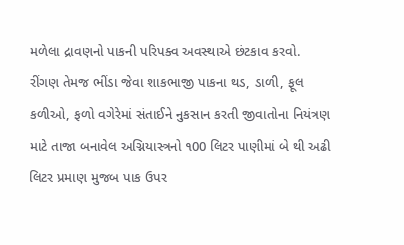મળેલા દ્રાવણનો પાકની પરિપક્વ અવસ્થાએ છંટકાવ કરવો.  રીંગણ તેમજ ભીંડા જેવા શાકભાજી પાકના થડ, ડાળી, ફૂલ કળીઓ, ફળો વગેરેમાં સંતાઈને નુકસાન કરતી જીવાતોના નિયંત્રણ માટે તાજા બનાવેલ અગ્નિયાસ્ત્રનો ૧00 લિટર પાણીમાં બે થી અઢી લિટર પ્રમાણ મુજબ પાક ઉપર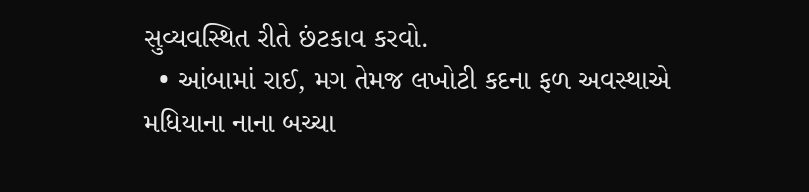સુવ્યવસ્થિત રીતે છંટકાવ કરવો.
  • આંબામાં રાઈ, મગ તેમજ લખોટી કદના ફળ અવસ્થાએ મધિયાના નાના બચ્ચા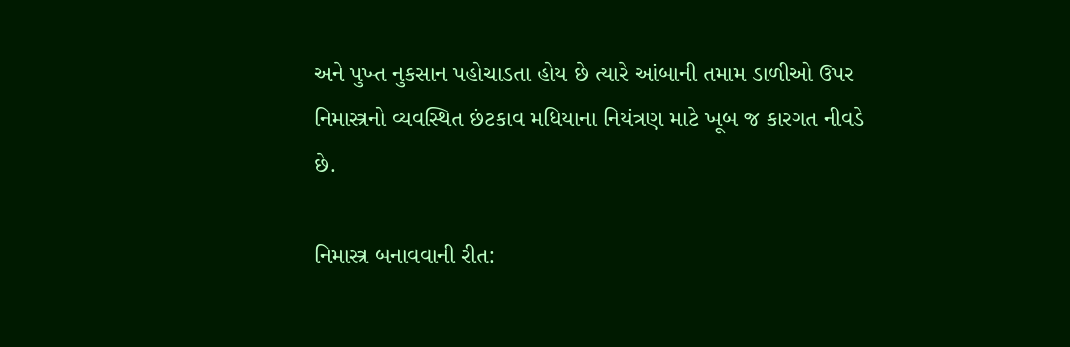અને પુખ્ત નુકસાન પહોચાડતા હોય છે ત્યારે આંબાની તમામ ડાળીઓ ઉપર નિમાસ્ત્રનો વ્યવસ્થિત છંટકાવ મધિયાના નિયંત્રણ માટે ખૂબ જ કારગત નીવડે છે.

નિમાસ્ત્ર બનાવવાની રીત: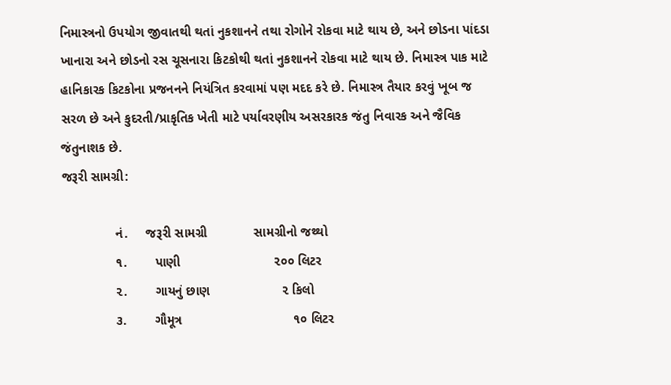નિમાસ્ત્રનો ઉપયોગ જીવાતથી થતાં નુકશાનને તથા રોગોને રોકવા માટે થાય છે, અને છોડના પાંદડા ખાનારા અને છોડનો રસ ચૂસનારા કિટકોથી થતાં નુકશાનને રોકવા માટે થાય છે. નિમાસ્ત્ર પાક માટે હાનિકારક કિટકોના પ્રજનનને નિયંત્રિત કરવામાં પણ મદદ કરે છે. નિમાસ્ત્ર તૈયાર કરવું ખૂબ જ સરળ છે અને કુદરતી/પ્રાકૃતિક ખેતી માટે પર્યાવરણીય અસરકારક જંતુ નિવારક અને જૈવિક જંતુનાશક છે.
જરૂરી સામગ્રી:

               નં.     જરૂરી સામગ્રી             સામગ્રીનો જથ્થો
               ૧.        પાણી                          ૨૦૦ લિટર
               ૨.        ગાયનું છાણ                    ૨ કિલો
               ૩.        ગૌમૂત્ર                               ૧૦ લિટર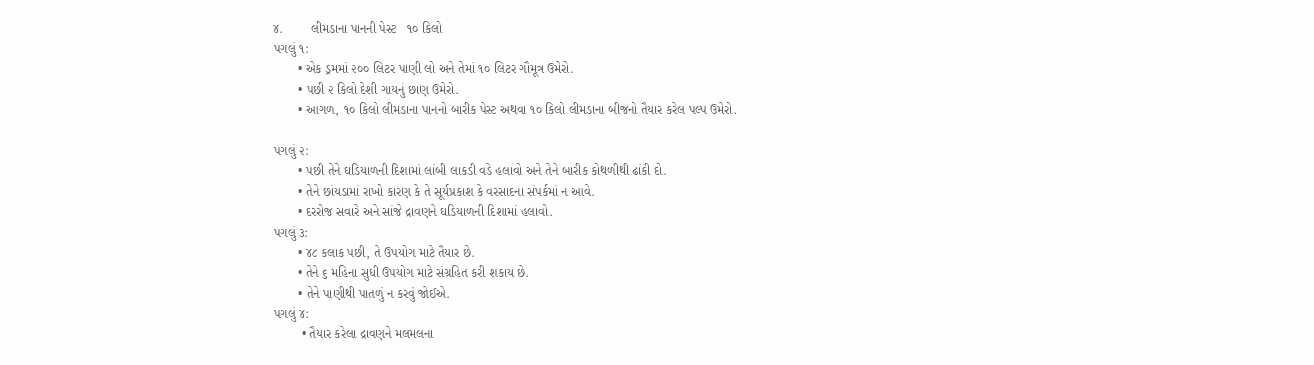૪.        લીમડાના પાનની પેસ્ટ   ૧૦ કિલો
પગલું ૧:
       • એક ડ્રમમાં ૨૦૦ લિટર પાણી લો અને તેમાં ૧૦ લિટર ગૌમૂત્ર ઉમેરો.
       • પછી ૨ કિલો દેશી ગાયનું છાણ ઉમેરો.
       • આગળ, ૧૦ કિલો લીમડાના પાનનો બારીક પેસ્ટ અથવા ૧૦ કિલો લીમડાના બીજનો તૈયાર કરેલ પલ્પ ઉમેરો.

પગલું ૨:
       • પછી તેને ઘડિયાળની દિશામાં લાંબી લાકડી વડે હલાવો અને તેને બારીક કોથળીથી ઢાંકી દો.
       • તેને છાંયડામાં રાખો કારણ કે તે સૂર્યપ્રકાશ કે વરસાદના સંપર્કમાં ન આવે.
       • દરરોજ સવારે અને સાંજે દ્રાવણને ઘડિયાળની દિશામાં હલાવો.
પગલું ૩:
       • ૪૮ કલાક પછી, તે ઉપયોગ માટે તૈયાર છે.
       • તેને ૬ મહિના સુધી ઉપયોગ માટે સંગ્રહિત કરી શકાય છે.
       • તેને પાણીથી પાતળું ન કરવું જોઈએ.
પગલું ૪:
        • તૈયાર કરેલા દ્રાવણને મલમલના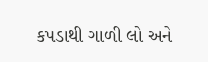કપડાથી ગાળી લો અને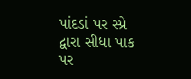પાંદડાં પર સ્પ્રે દ્વારા સીધા પાક પર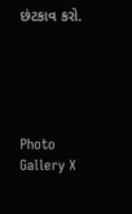છંટકાવ કરો.





Photo Gallery X